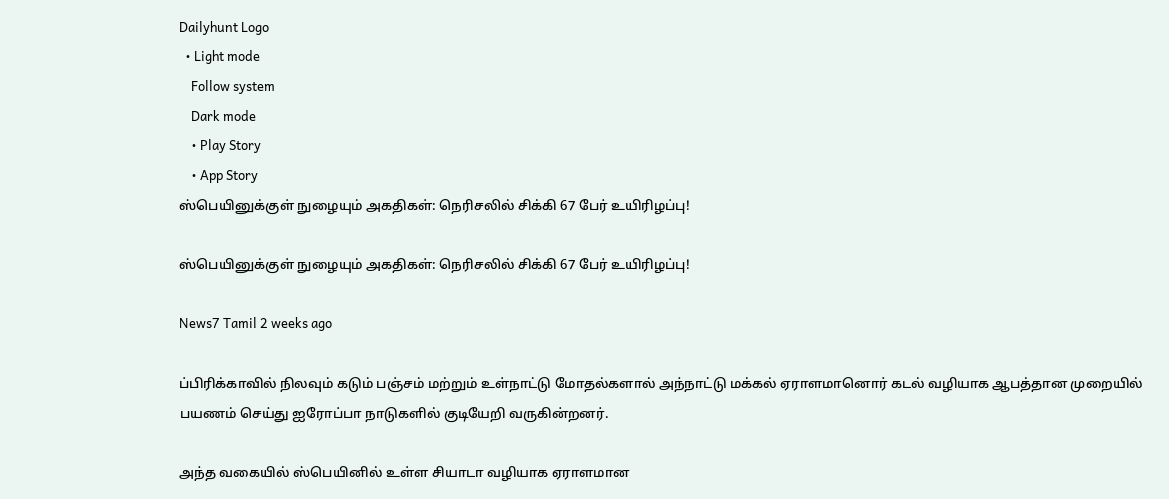Dailyhunt Logo
  • Light mode
    Follow system
    Dark mode
    • Play Story
    • App Story
ஸ்பெயினுக்குள் நுழையும் அகதிகள்: நெரிசலில் சிக்கி 67 பேர் உயிரிழப்பு!

ஸ்பெயினுக்குள் நுழையும் அகதிகள்: நெரிசலில் சிக்கி 67 பேர் உயிரிழப்பு!

News7 Tamil 2 weeks ago

ப்பிரிக்காவில் நிலவும் கடும் பஞ்சம் மற்றும் உள்நாட்டு மோதல்களால் அந்நாட்டு மக்கல் ஏராளமானொர் கடல் வழியாக ஆபத்தான முறையில் பயணம் செய்து ஐரோப்பா நாடுகளில் குடியேறி வருகின்றனர்.

அந்த வகையில் ஸ்பெயினில் உள்ள சியாடா வழியாக ஏராளமான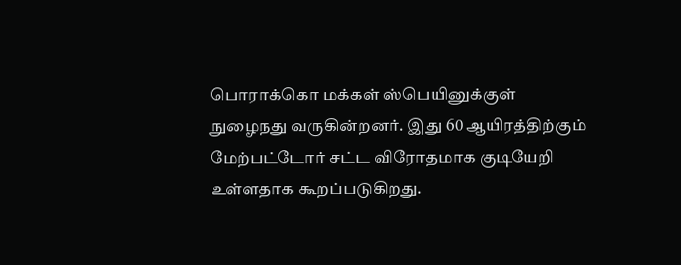பொராக்கொ மக்கள் ஸ்பெயினுக்குள் நுழைநது வருகின்றனர். இது 60 ஆயிரத்திற்கும் மேற்பட்டோர் சட்ட விரோதமாக குடியேறி உள்ளதாக கூறப்படுகிறது.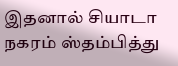இதனால் சியாடா நகரம் ஸ்தம்பித்து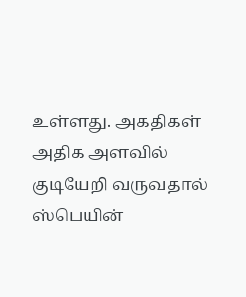உள்ளது. அகதிகள் அதிக அளவில் குடியேறி வருவதால் ஸ்பெயின்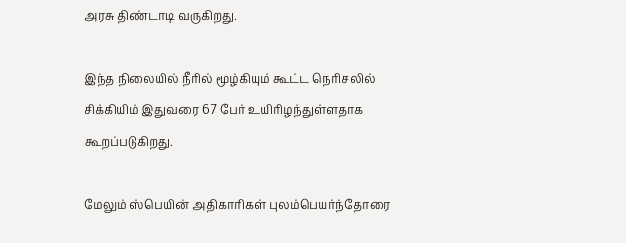அரசு திண்டாடி வருகிறது.

இந்த நிலையில் நீரில் மூழ்கியும் கூட்ட நெரிசலில் சிக்கியிம் இதுவரை 67 பேர் உயிரிழந்துள்ளதாக கூறப்படுகிறது.

மேலும் ஸ்பெயின் அதிகாரிகள் புலம்பெயர்ந்தோரை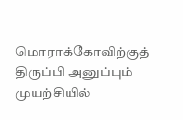மொராக்கோவிற்குத் திருப்பி அனுப்பும் முயற்சியில்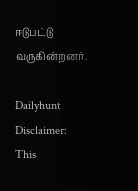ஈடுபட்டு வருகின்றனர்.

Dailyhunt
Disclaimer: This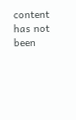content has not been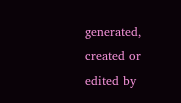generated, created or edited by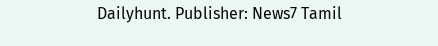Dailyhunt. Publisher: News7 Tamil